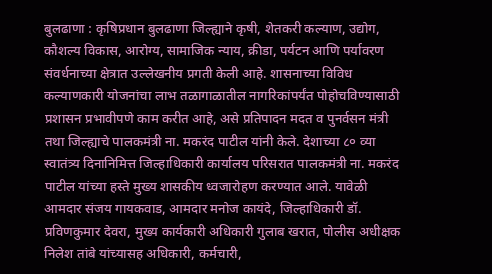बुलढाणा : कृषिप्रधान बुलढाणा जिल्ह्याने कृषी, शेतकरी कल्याण, उद्योग, कौशल्य विकास, आरोग्य, सामाजिक न्याय, क्रीडा, पर्यटन आणि पर्यावरण संवर्धनाच्या क्षेत्रात उल्लेखनीय प्रगती केली आहे. शासनाच्या विविध कल्याणकारी योजनांचा लाभ तळागाळातील नागरिकांपर्यंत पोहोचविण्यासाठी प्रशासन प्रभावीपणे काम करीत आहे, असे प्रतिपादन मदत व पुनर्वसन मंत्री तथा जिल्ह्याचे पालकमंत्री ना. मकरंद पाटील यांनी केले. देशाच्या ८० व्या स्वातंत्र्य दिनानिमित्त जिल्हाधिकारी कार्यालय परिसरात पालकमंत्री ना. मकरंद पाटील यांच्या हस्ते मुख्य शासकीय ध्वजारोहण करण्यात आले. यावेळी आमदार संजय गायकवाड, आमदार मनोज कायंदे, जिल्हाधिकारी डॉ. प्रविणकुमार देवरा, मुख्य कार्यकारी अधिकारी गुलाब खरात, पोलीस अधीक्षक निलेश तांबे यांच्यासह अधिकारी, कर्मचारी,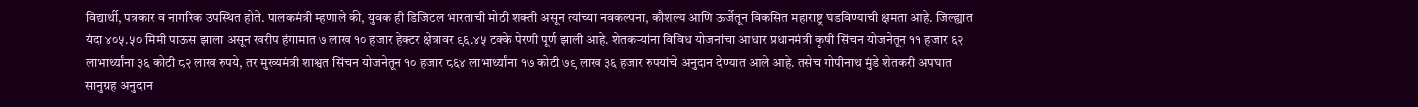विद्यार्थी, पत्रकार व नागरिक उपस्थित होते. पालकमंत्री म्हणाले की, युवक ही डिजिटल भारताची मोठी शक्ती असून त्यांच्या नवकल्पना, कौशल्य आणि ऊर्जेतून विकसित महाराष्ट्र घडविण्याची क्षमता आहे. जिल्ह्यात यंदा ४०५.५० मिमी पाऊस झाला असून खरीप हंगामात ७ लाख १० हजार हेक्टर क्षेत्रावर ९६.४५ टक्के पेरणी पूर्ण झाली आहे. शेतकऱ्यांना विविध योजनांचा आधार प्रधानमंत्री कृषी सिंचन योजनेतून ११ हजार ६२ लाभार्थ्यांना ३६ कोटी ८२ लाख रुपये, तर मुख्यमंत्री शाश्वत सिंचन योजनेतून १० हजार ८६४ लाभार्थ्यांना १७ कोटी ७९ लाख ३६ हजार रुपयांचे अनुदान देण्यात आले आहे. तसेच गोपीनाथ मुंडे शेतकरी अपघात सानुग्रह अनुदान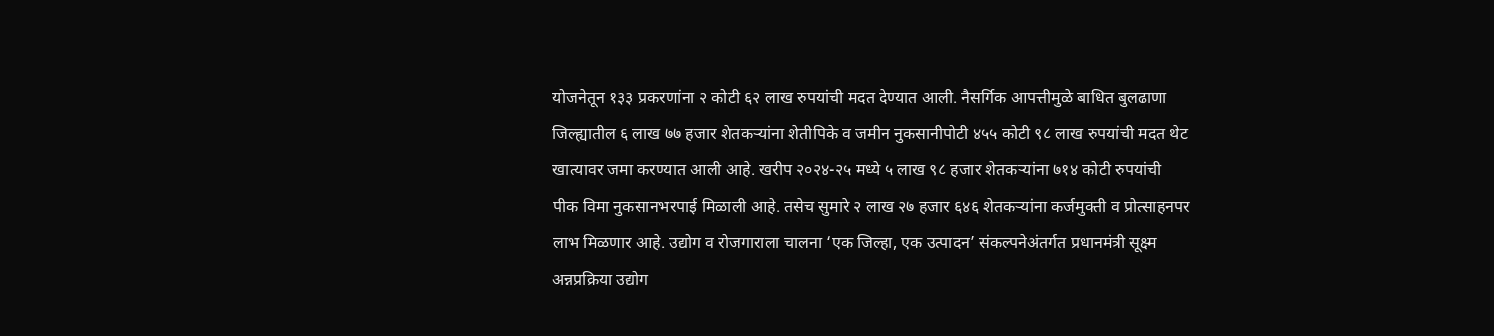योजनेतून १३३ प्रकरणांना २ कोटी ६२ लाख रुपयांची मदत देण्यात आली. नैसर्गिक आपत्तीमुळे बाधित बुलढाणा जिल्ह्यातील ६ लाख ७७ हजार शेतकऱ्यांना शेतीपिके व जमीन नुकसानीपोटी ४५५ कोटी ९८ लाख रुपयांची मदत थेट खात्यावर जमा करण्यात आली आहे. खरीप २०२४-२५ मध्ये ५ लाख ९८ हजार शेतकऱ्यांना ७१४ कोटी रुपयांची पीक विमा नुकसानभरपाई मिळाली आहे. तसेच सुमारे २ लाख २७ हजार ६४६ शेतकऱ्यांना कर्जमुक्ती व प्रोत्साहनपर लाभ मिळणार आहे. उद्योग व रोजगाराला चालना ‘एक जिल्हा, एक उत्पादन’ संकल्पनेअंतर्गत प्रधानमंत्री सूक्ष्म अन्नप्रक्रिया उद्योग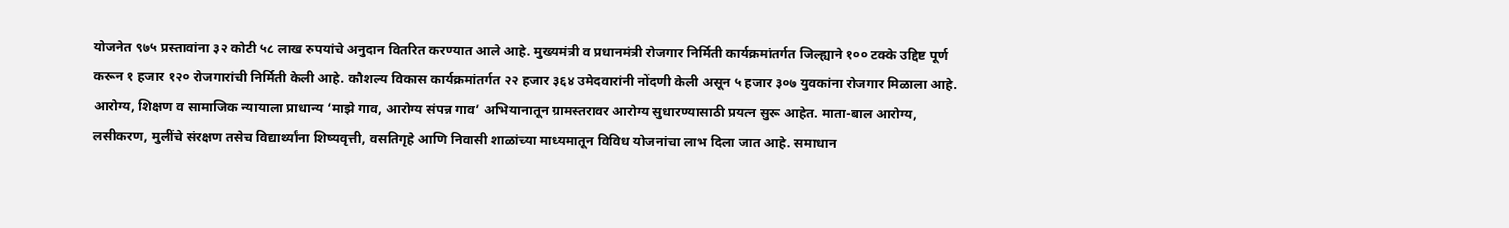योजनेत ९७५ प्रस्तावांना ३२ कोटी ५८ लाख रुपयांचे अनुदान वितरित करण्यात आले आहे. मुख्यमंत्री व प्रधानमंत्री रोजगार निर्मिती कार्यक्रमांतर्गत जिल्ह्याने १०० टक्के उद्दिष्ट पूर्ण करून १ हजार १२० रोजगारांची निर्मिती केली आहे. कौशल्य विकास कार्यक्रमांतर्गत २२ हजार ३६४ उमेदवारांनी नोंदणी केली असून ५ हजार ३०७ युवकांना रोजगार मिळाला आहे. आरोग्य, शिक्षण व सामाजिक न्यायाला प्राधान्य ‘माझे गाव, आरोग्य संपन्न गाव’ अभियानातून ग्रामस्तरावर आरोग्य सुधारण्यासाठी प्रयत्न सुरू आहेत. माता-बाल आरोग्य, लसीकरण, मुलींचे संरक्षण तसेच विद्यार्थ्यांना शिष्यवृत्ती, वसतिगृहे आणि निवासी शाळांच्या माध्यमातून विविध योजनांचा लाभ दिला जात आहे. समाधान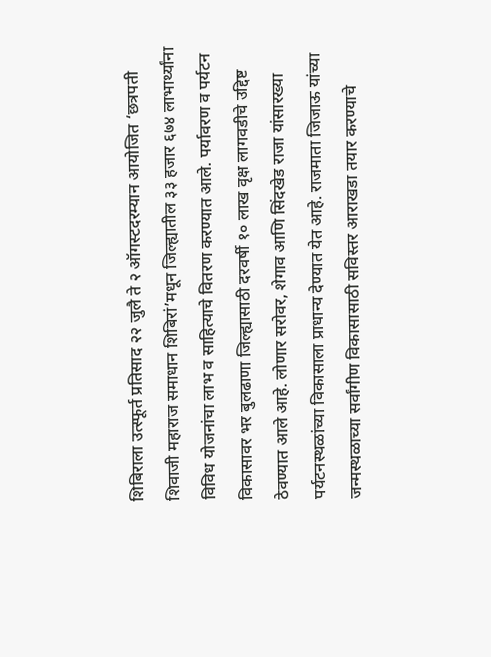शिबिराला उत्स्फूर्त प्रतिसाद २२ जुलै ते २ ऑगस्टदरम्यान आयोजित ‘छत्रपती शिवाजी महाराज समाधान शिबिरां’मधून जिल्ह्यातील ३३ हजार ६७४ लाभार्थ्यांना विविध योजनांचा लाभ व साहित्याचे वितरण करण्यात आले. पर्यावरण व पर्यटन विकासावर भर बुलढाणा जिल्ह्यासाठी दरवर्षी १० लाख वृक्ष लागवडीचे उद्दिष्ट ठेवण्यात आले आहे. लोणार सरोवर, शेगाव आणि सिंदखेड राजा यांसारख्या पर्यटनस्थळांच्या विकासाला प्राधान्य देण्यात येत आहे. राजमाता जिजाऊ यांच्या जन्मस्थळाच्या सर्वांगीण विकासासाठी सविस्तर आराखडा तयार करण्याचे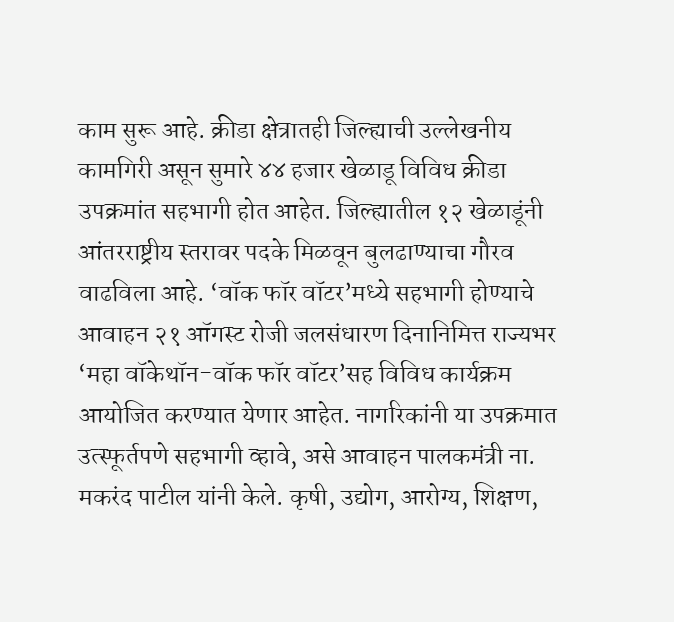काम सुरू आहे. क्रीडा क्षेत्रातही जिल्ह्याची उल्लेखनीय कामगिरी असून सुमारे ४४ हजार खेळाडू विविध क्रीडा उपक्रमांत सहभागी होत आहेत. जिल्ह्यातील १२ खेळाडूंनी आंतरराष्ट्रीय स्तरावर पदके मिळवून बुलढाण्याचा गौरव वाढविला आहे. ‘वॉक फॉर वॉटर’मध्ये सहभागी होण्याचे आवाहन २१ ऑगस्ट रोजी जलसंधारण दिनानिमित्त राज्यभर ‘महा वॉकेथॉन-वॉक फॉर वॉटर’सह विविध कार्यक्रम आयोजित करण्यात येणार आहेत. नागरिकांनी या उपक्रमात उत्स्फूर्तपणे सहभागी व्हावे, असे आवाहन पालकमंत्री ना. मकरंद पाटील यांनी केले. कृषी, उद्योग, आरोग्य, शिक्षण,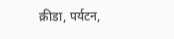क्रीडा, पर्यटन,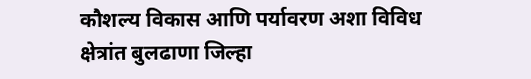कौशल्य विकास आणि पर्यावरण अशा विविध क्षेत्रांत बुलढाणा जिल्हा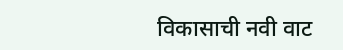विकासाची नवी वाट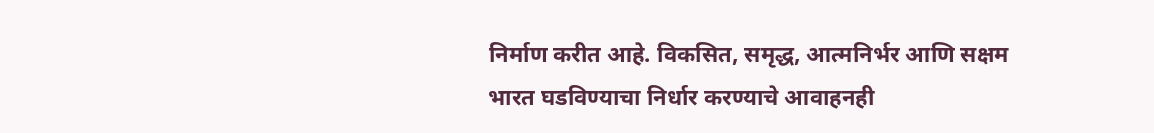निर्माण करीत आहे. विकसित, समृद्ध, आत्मनिर्भर आणि सक्षम भारत घडविण्याचा निर्धार करण्याचे आवाहनही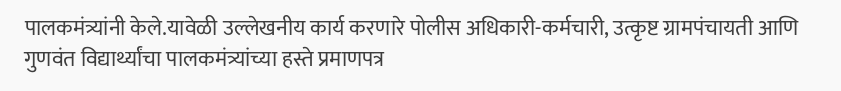पालकमंत्र्यांनी केले.यावेळी उल्लेखनीय कार्य करणारे पोलीस अधिकारी-कर्मचारी, उत्कृष्ट ग्रामपंचायती आणि गुणवंत विद्यार्थ्यांचा पालकमंत्र्यांच्या हस्ते प्रमाणपत्र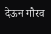देऊन गौरव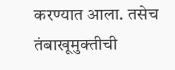करण्यात आला. तसेच तंबाखूमुक्तीची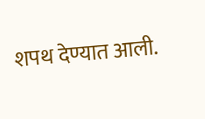शपथ देण्यात आली.